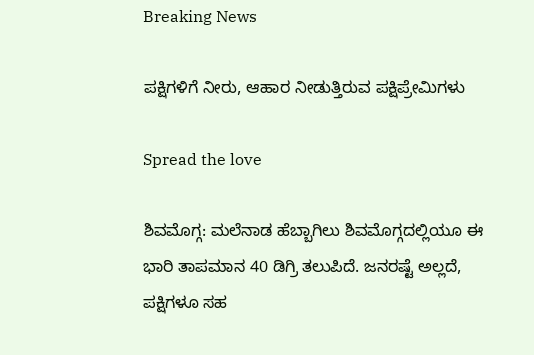Breaking News

ಪಕ್ಷಿಗಳಿಗೆ ನೀರು, ಆಹಾರ ನೀಡುತ್ತಿರುವ ಪಕ್ಷಿಪ್ರೇಮಿಗಳು

Spread the love

ಶಿವಮೊಗ್ಗ: ಮಲೆನಾಡ ಹೆಬ್ಬಾಗಿಲು ಶಿವಮೊಗ್ಗದಲ್ಲಿಯೂ ಈ ಭಾರಿ ತಾಪಮಾನ 40 ಡಿಗ್ರಿ ತಲುಪಿದೆ. ಜನರಷ್ಟೆ ಅಲ್ಲದೆ, ಪಕ್ಷಿಗಳೂ ಸಹ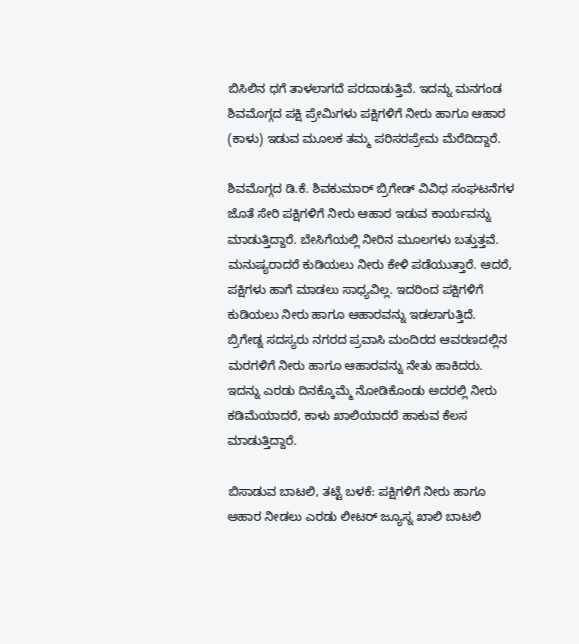ಬಿಸಿಲಿನ ಧಗೆ ತಾಳಲಾಗದೆ ಪರದಾಡುತ್ತಿವೆ. ಇದನ್ನು ಮನಗಂಡ ಶಿವಮೊಗ್ಗದ ಪಕ್ಷಿ ಪ್ರೇಮಿಗಳು ಪಕ್ಷಿಗಳಿಗೆ ನೀರು ಹಾಗೂ ಆಹಾರ (ಕಾಳು) ಇಡುವ ಮೂಲಕ ತಮ್ಮ ಪರಿಸರಪ್ರೇಮ ಮೆರೆದಿದ್ದಾರೆ.

ಶಿವಮೊಗ್ಗದ ಡಿ.ಕೆ. ಶಿವಕುಮಾರ್ ಬ್ರಿಗೇಡ್ ವಿವಿಧ ಸಂಘಟನೆಗಳ ಜೊತೆ ಸೇರಿ ಪಕ್ಷಿಗಳಿಗೆ ನೀರು ಆಹಾರ ಇಡುವ ಕಾರ್ಯವನ್ನು ಮಾಡುತ್ತಿದ್ದಾರೆ. ಬೇಸಿಗೆಯಲ್ಲಿ ನೀರಿನ ಮೂಲಗಳು ಬತ್ತುತ್ತವೆ. ಮನುಷ್ಯರಾದರೆ ಕುಡಿಯಲು ನೀರು ಕೇಳಿ ಪಡೆಯುತ್ತಾರೆ. ಆದರೆ, ಪಕ್ಷಿಗಳು ಹಾಗೆ ಮಾಡಲು ಸಾಧ್ಯವಿಲ್ಲ. ಇದರಿಂದ ಪಕ್ಷಿಗಳಿಗೆ ಕುಡಿಯಲು ನೀರು ಹಾಗೂ ಆಹಾರವನ್ನು ಇಡಲಾಗುತ್ತಿದೆ. ಬ್ರಿಗೇಡ್ನ ಸದಸ್ಯರು ನಗರದ ಪ್ರವಾಸಿ ಮಂದಿರದ ಆವರಣದಲ್ಲಿನ ಮರಗಳಿಗೆ ನೀರು ಹಾಗೂ ಆಹಾರವನ್ನು ನೇತು ಹಾಕಿದರು. ಇದನ್ನು ಎರಡು ದಿನಕ್ಕೊಮ್ಮೆ ನೋಡಿಕೊಂಡು ಅದರಲ್ಲಿ ನೀರು ಕಡಿಮೆಯಾದರೆ, ಕಾಳು ಖಾಲಿಯಾದರೆ ಹಾಕುವ ಕೆಲಸ ಮಾಡುತ್ತಿದ್ದಾರೆ.

ಬಿಸಾಡುವ ಬಾಟಲಿ, ತಟ್ಟೆ ಬಳಕೆ: ಪಕ್ಷಿಗಳಿಗೆ ನೀರು ಹಾಗೂ ಆಹಾರ ನೀಡಲು ಎರಡು ಲೀಟರ್ ಜ್ಯೂಸ್ನ ಖಾಲಿ ಬಾಟಲಿ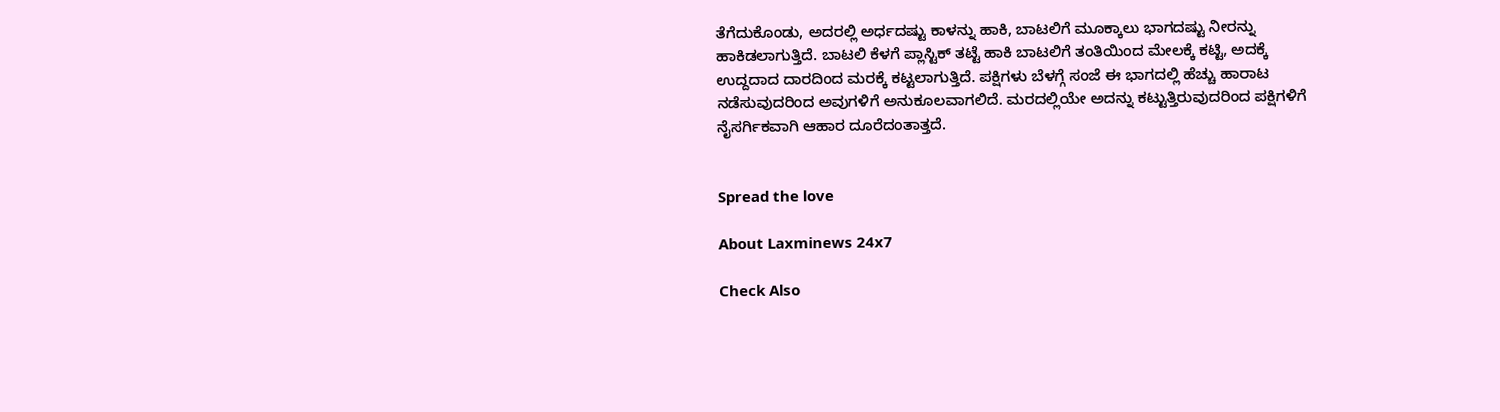ತೆಗೆದುಕೊಂಡು, ಅದರಲ್ಲಿ ಅರ್ಧದಷ್ಟು ಕಾಳನ್ನು ಹಾಕಿ, ಬಾಟಲಿಗೆ ಮೂಕ್ಕಾಲು ಭಾಗದಷ್ಟು ನೀರನ್ನು ಹಾಕಿಡಲಾಗುತ್ತಿದೆ. ಬಾಟಲಿ ಕೆಳಗೆ ಪ್ಲಾಸ್ಟಿಕ್ ತಟ್ಟೆ ಹಾಕಿ ಬಾಟಲಿಗೆ ತಂತಿಯಿಂದ ಮೇಲಕ್ಕೆ ಕಟ್ಟಿ, ಅದಕ್ಕೆ ಉದ್ದದಾದ ದಾರದಿಂದ ಮರಕ್ಕೆ ಕಟ್ಟಲಾಗುತ್ತಿದೆ. ಪಕ್ಷಿಗಳು ಬೆಳಗ್ಗೆ ಸಂಜೆ ಈ ಭಾಗದಲ್ಲಿ ಹೆಚ್ಚು ಹಾರಾಟ ನಡೆಸುವುದರಿಂದ ಅವುಗಳಿಗೆ ಅನುಕೂಲವಾಗಲಿದೆ. ಮರದಲ್ಲಿಯೇ ಅದನ್ನು‌ ಕಟ್ಟುತ್ತಿರುವುದರಿಂದ ಪಕ್ಷಿಗಳಿಗೆ ನೈಸರ್ಗಿಕವಾಗಿ ಆಹಾರ ದೂರೆದಂತಾತ್ತದೆ.


Spread the love

About Laxminews 24x7

Check Also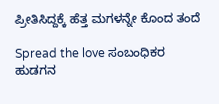ಪ್ರೀತಿಸಿದ್ದಕ್ಕೆ ಹೆತ್ತ ಮಗಳನ್ನೇ ಕೊಂದ ತಂದೆ

Spread the love ಸಂಬಂಧಿಕರ‌ ಹುಡಗನ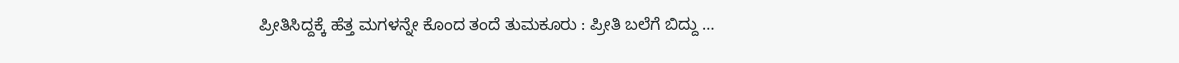ಪ್ರೀತಿಸಿದ್ದಕ್ಕೆ ಹೆತ್ತ ಮಗಳನ್ನೇ ಕೊಂದ ತಂದೆ ತುಮಕೂರು : ಪ್ರೀತಿ ಬಲೆಗೆ ಬಿದ್ದು …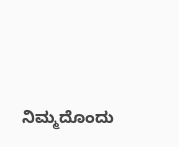ನಿಮ್ಮದೊಂದು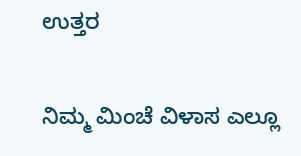ಉತ್ತರ

ನಿಮ್ಮ ಮಿಂಚೆ ವಿಳಾಸ ಎಲ್ಲೂ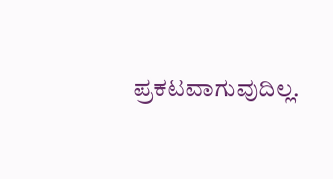ಪ್ರಕಟವಾಗುವುದಿಲ್ಲ.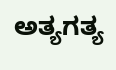ಅತ್ಯಗತ್ಯ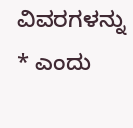ವಿವರಗಳನ್ನು * ಎಂದು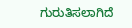ಗುರುತಿಸಲಾಗಿದೆ